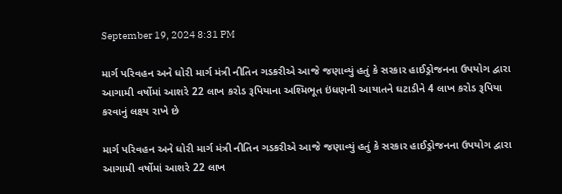September 19, 2024 8:31 PM

માર્ગ પરિવહન અને ધોરી માર્ગ મંત્રી નીતિન ગડકરીએ આજે જણાવ્યું હતું કે સરકાર હાઈડ્રોજનના ઉપયોગ દ્વારા આગામી વર્ષોમાં આશરે 22 લાખ કરોડ રૂપિયાના અશ્મિભૂત ઇંધણની આયાતને ઘટાડીને 4 લાખ કરોડ રૂપિયા કરવાનું લક્ષ્ય રાખે છે

માર્ગ પરિવહન અને ધોરી માર્ગ મંત્રી નીતિન ગડકરીએ આજે જણાવ્યું હતું કે સરકાર હાઈડ્રોજનના ઉપયોગ દ્વારા આગામી વર્ષોમાં આશરે 22 લાખ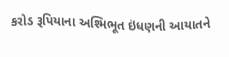કરોડ રૂપિયાના અશ્મિભૂત ઇંધણની આયાતને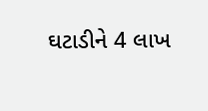ઘટાડીને 4 લાખ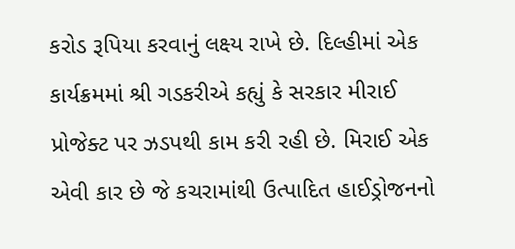કરોડ રૂપિયા કરવાનું લક્ષ્ય રાખે છે. દિલ્હીમાં એક કાર્યક્રમમાં શ્રી ગડકરીએ કહ્યું કે સરકાર મીરાઈ પ્રોજેક્ટ પર ઝડપથી કામ કરી રહી છે. મિરાઈ એક એવી કાર છે જે કચરામાંથી ઉત્પાદિત હાઈડ્રોજનનો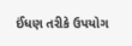ઈંધણ તરીકે ઉપયોગ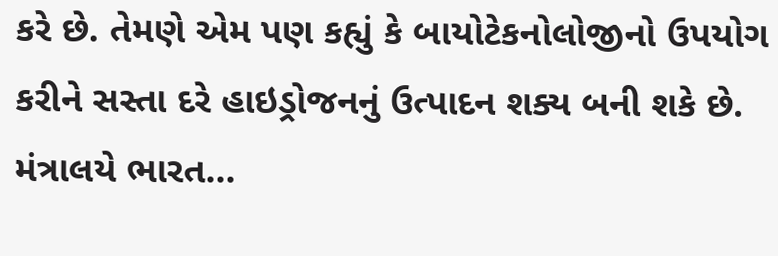કરે છે. તેમણે એમ પણ કહ્યું કે બાયોટેકનોલોજીનો ઉપયોગ કરીને સસ્તા દરે હાઇડ્રોજનનું ઉત્પાદન શક્ય બની શકે છે. મંત્રાલયે ભારત...